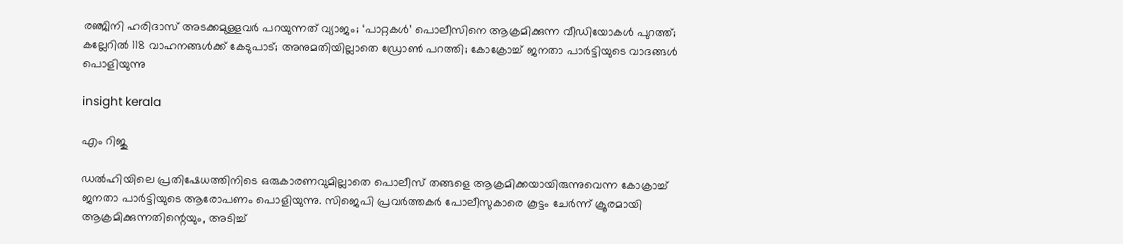രഞ്ജിനി ഹരിദാസ് അടക്കമുള്ളവര്‍ പറയുന്നത് വ്യാജം; ‘പാറ്റകള്‍’ പൊലീസിനെ ആക്രമിക്കുന്ന വീഡിയോകള്‍ പുറത്ത്; കല്ലേറിൽ 118 വാഹനങ്ങള്‍ക്ക് കേടുപാട്; അനുമതിയില്ലാതെ ഡ്രോണ്‍ പറത്തി; കോക്രോച്ച് ജനതാ പാര്‍ട്ടിയുടെ വാദങ്ങൾ പൊളിയുന്നു

insight kerala

എം റിജു

ഡല്‍ഹിയിലെ പ്രതിഷേധത്തിനിടെ ഒരുകാരണവുമില്ലാതെ പൊലീസ് തങ്ങളെ ആക്രമിക്കയായിരുന്നുവെന്ന കോക്രാച്ച് ജനതാ പാര്‍ട്ടിയുടെ ആരോപണം പൊളിയുന്നു. സിജെപി പ്രവര്‍ത്തകര്‍ പോലീസുകാരെ കൂട്ടം ചേര്‍ന്ന് ക്രൂരമായി ആക്രമിക്കുന്നതിന്റെയും, അടിച്ച്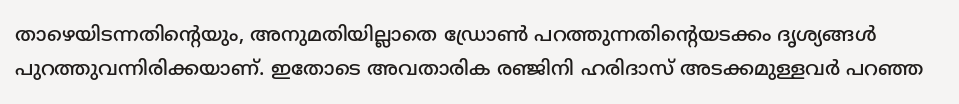താഴെയിടന്നതിന്റെയും, അനുമതിയില്ലാതെ ഡ്രോണ്‍ പറത്തുന്നതിന്റെയടക്കം ദൃശ്യങ്ങള്‍ പുറത്തുവന്നിരിക്കയാണ്. ഇതോടെ അവതാരിക രഞ്ജിനി ഹരിദാസ് അടക്കമുള്ളവര്‍ പറഞ്ഞ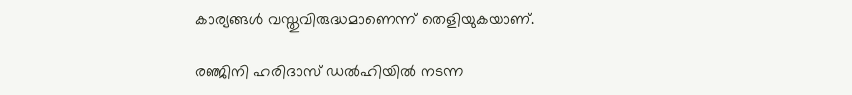കാര്യങ്ങള്‍ വസ്തുവിരുദ്ധമാണെന്ന് തെളിയുകയാണ്.

രഞ്ജിനി ഹരിദാസ് ഡല്‍ഹിയില്‍ നടന്ന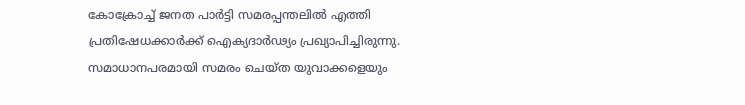കോക്രോച്ച് ജനത പാര്‍ട്ടി സമരപ്പന്തലില്‍ എത്തി പ്രതിഷേധക്കാര്‍ക്ക് ഐക്യദാര്‍ഢ്യം പ്രഖ്യാപിച്ചിരുന്നു. സമാധാനപരമായി സമരം ചെയ്ത യുവാക്കളെയും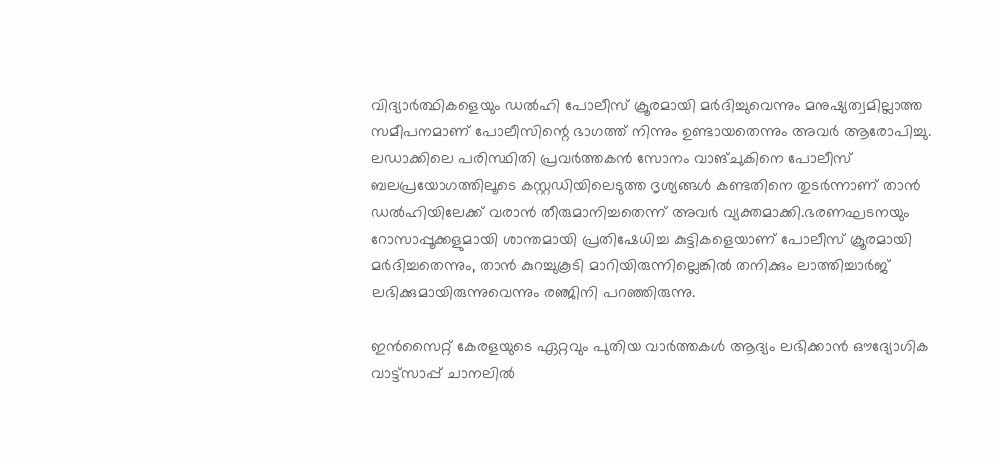വിദ്യാര്‍ത്ഥികളെയും ഡല്‍ഹി പോലീസ് ക്രൂരമായി മര്‍ദിച്ചുവെന്നും മനുഷ്യത്വമില്ലാത്ത സമീപനമാണ് പോലീസിന്റെ ഭാഗത്ത് നിന്നും ഉണ്ടായതെന്നും അവര്‍ ആരോപിച്ചു. ലഡാക്കിലെ പരിസ്ഥിതി പ്രവര്‍ത്തകന്‍ സോനം വാങ്ചുകിനെ പോലീസ് ബലപ്രയോഗത്തിലൂടെ കസ്റ്റഡിയിലെടുത്ത ദൃശ്യങ്ങള്‍ കണ്ടതിനെ തുടര്‍ന്നാണ് താന്‍ ഡല്‍ഹിയിലേക്ക് വരാന്‍ തീരുമാനിച്ചതെന്ന് അവര്‍ വ്യക്തമാക്കി.ഭരണഘടനയും റോസാപ്പൂക്കളുമായി ശാന്തമായി പ്രതിഷേധിച്ച കുട്ടികളെയാണ് പോലീസ് ക്രൂരമായി മര്‍ദിച്ചതെന്നും, താന്‍ കുറച്ചുകൂടി മാറിയിരുന്നില്ലെങ്കില്‍ തനിക്കും ലാത്തിച്ചാര്‍ജ് ലഭിക്കുമായിരുന്നുവെന്നും രഞ്ജിനി പറഞ്ഞിരുന്നു.

ഇൻസൈറ്റ് കേരളയുടെ ഏറ്റവും പുതിയ വാർത്തകൾ ആദ്യം ലഭിക്കാൻ ഔദ്യോഗിക വാട്ട്‌സാപ്പ് ചാനലിൽ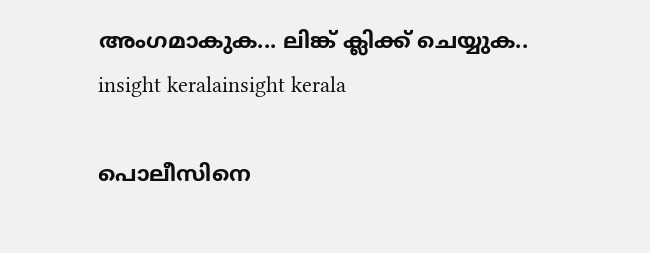അംഗമാകുക... ലിങ്ക് ക്ലിക്ക് ചെയ്യുക..
insight keralainsight kerala

പൊലീസിനെ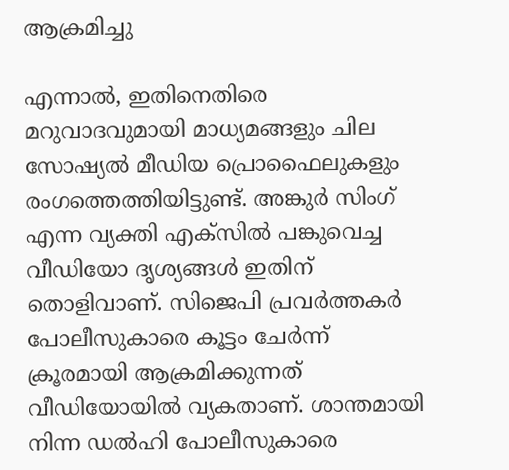ആക്രമിച്ചു

എന്നാല്‍, ഇതിനെതിരെ മറുവാദവുമായി മാധ്യമങ്ങളും ചില സോഷ്യല്‍ മീഡിയ പ്രൊഫൈലുകളും രംഗത്തെത്തിയിട്ടുണ്ട്. അങ്കുര്‍ സിംഗ് എന്ന വ്യക്തി എക്‌സില്‍ പങ്കുവെച്ച വീഡിയോ ദൃശ്യങ്ങള്‍ ഇതിന് തൊളിവാണ്. സിജെപി പ്രവര്‍ത്തകര്‍ പോലീസുകാരെ കൂട്ടം ചേര്‍ന്ന് ക്രൂരമായി ആക്രമിക്കുന്നത് വീഡിയോയില്‍ വ്യകതാണ്. ശാന്തമായി നിന്ന ഡല്‍ഹി പോലീസുകാരെ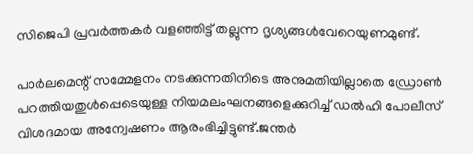സിജെപി പ്രവര്‍ത്തകര്‍ വളഞ്ഞിട്ട് തല്ലുന്ന ദൃശ്യങ്ങള്‍വേറെയുണമുണ്ട്.

പാര്‍ലമെന്റ് സമ്മേളനം നടക്കുന്നതിനിടെ അനുമതിയില്ലാതെ ഡ്രോണ്‍ പറത്തിയതുള്‍പ്പെടെയുള്ള നിയമലംഘനങ്ങളെക്കുറിച്ച് ഡല്‍ഹി പോലീസ് വിശദമായ അന്വേഷണം ആരംഭിച്ചിട്ടുണ്ട്.ജന്തര്‍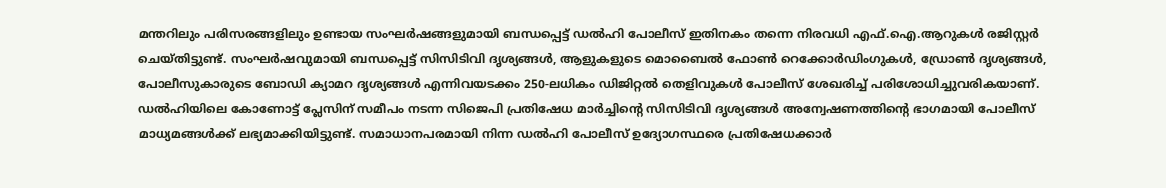മന്തറിലും പരിസരങ്ങളിലും ഉണ്ടായ സംഘര്‍ഷങ്ങളുമായി ബന്ധപ്പെട്ട് ഡല്‍ഹി പോലീസ് ഇതിനകം തന്നെ നിരവധി എഫ്.ഐ.ആറുകള്‍ രജിസ്റ്റര്‍ ചെയ്തിട്ടുണ്ട്. സംഘര്‍ഷവുമായി ബന്ധപ്പെട്ട് സിസിടിവി ദൃശ്യങ്ങള്‍, ആളുകളുടെ മൊബൈല്‍ ഫോണ്‍ റെക്കോര്‍ഡിംഗുകള്‍, ഡ്രോണ്‍ ദൃശ്യങ്ങള്‍, പോലീസുകാരുടെ ബോഡി ക്യാമറ ദൃശ്യങ്ങള്‍ എന്നിവയടക്കം 250-ലധികം ഡിജിറ്റല്‍ തെളിവുകള്‍ പോലീസ് ശേഖരിച്ച് പരിശോധിച്ചുവരികയാണ്. ഡല്‍ഹിയിലെ കോണോട്ട് പ്ലേസിന് സമീപം നടന്ന സിജെപി പ്രതിഷേധ മാര്‍ച്ചിന്റെ സിസിടിവി ദൃശ്യങ്ങള്‍ അന്വേഷണത്തിന്റെ ഭാഗമായി പോലീസ് മാധ്യമങ്ങള്‍ക്ക് ലഭ്യമാക്കിയിട്ടുണ്ട്. സമാധാനപരമായി നിന്ന ഡല്‍ഹി പോലീസ് ഉദ്യോഗസ്ഥരെ പ്രതിഷേധക്കാര്‍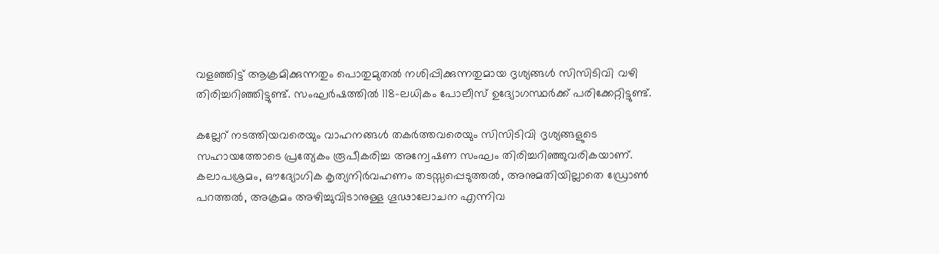വളഞ്ഞിട്ട് ആക്രമിക്കുന്നതും പൊതുമുതല്‍ നശിപ്പിക്കുന്നതുമായ ദൃശ്യങ്ങള്‍ സിസിടിവി വഴി തിരിച്ചറിഞ്ഞിട്ടുണ്ട്. സംഘര്‍ഷത്തില്‍ 118-ലധികം പോലീസ് ഉദ്യോഗസ്ഥര്‍ക്ക് പരിക്കേറ്റിട്ടുണ്ട്.

കല്ലേറ് നടത്തിയവരെയും വാഹനങ്ങള്‍ തകര്‍ത്തവരെയും സിസിടിവി ദൃശ്യങ്ങളുടെ സഹായത്തോടെ പ്രത്യേകം രൂപീകരിച്ച അന്വേഷണ സംഘം തിരിച്ചറിഞ്ഞുവരികയാണ്. കലാപശ്രമം, ഔദ്യോഗിക കൃത്യനിര്‍വഹണം തടസ്സപ്പെടുത്തല്‍, അനുമതിയില്ലാതെ ഡ്രോണ്‍ പറത്തല്‍, അക്രമം അഴിച്ചുവിടാനുള്ള ഗൂഢാലോചന എന്നിവ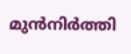മുന്‍നിര്‍ത്തി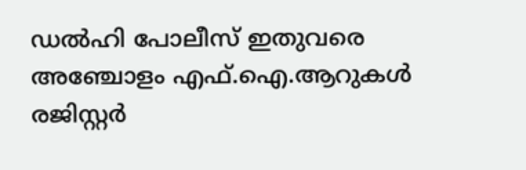ഡല്‍ഹി പോലീസ് ഇതുവരെ അഞ്ചോളം എഫ്.ഐ.ആറുകള്‍ രജിസ്റ്റര്‍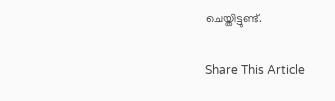ചെയ്തിട്ടുണ്ട്.

Share This Article